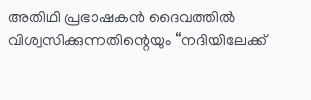അതിഥി പ്രഭാഷകൻ ദൈവത്തിൽ വിശ്വസിക്കുന്നതിന്റെയും “നദിയിലേക്ക്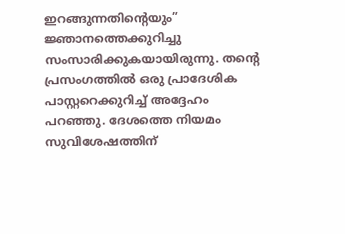ഇറങ്ങുന്നതിന്റെയും” ജ്ഞാനത്തെക്കുറിച്ചു സംസാരിക്കുകയായിരുന്നു. തന്റെ പ്രസംഗത്തിൽ ഒരു പ്രാദേശിക പാസ്റ്ററെക്കുറിച്ച് അദ്ദേഹം പറഞ്ഞു. ദേശത്തെ നിയമം സുവിശേഷത്തിന്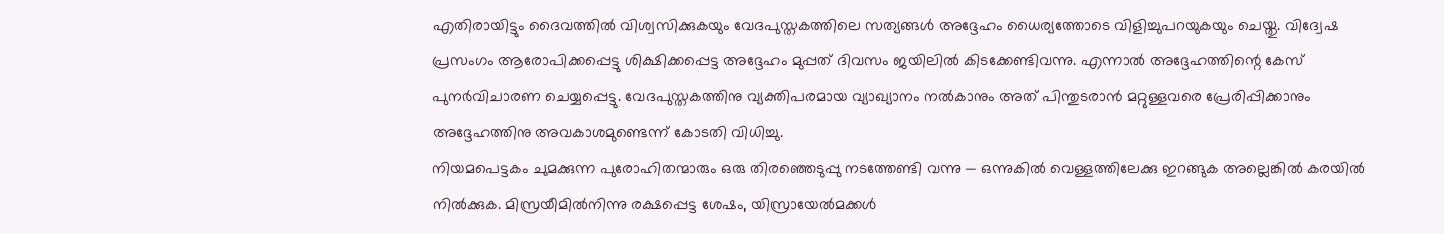എതിരായിട്ടും ദൈവത്തിൽ വിശ്വസിക്കുകയും വേദപുസ്തകത്തിലെ സത്യങ്ങൾ അദ്ദേഹം ധൈര്യത്തോടെ വിളിച്ചുപറയുകയും ചെയ്തു. വിദ്വേഷ പ്രസംഗം ആരോപിക്കപ്പെട്ടു ശിക്ഷിക്കപ്പെട്ട അദ്ദേഹം മുപ്പത് ദിവസം ജയിലിൽ കിടക്കേണ്ടിവന്നു. എന്നാൽ അദ്ദേഹത്തിന്റെ കേസ് പുനർവിചാരണ ചെയ്യപ്പെട്ടു. വേദപുസ്തകത്തിനു വ്യക്തിപരമായ വ്യാഖ്യാനം നൽകാനും അത് പിന്തുടരാൻ മറ്റുള്ളവരെ പ്രേരിപ്പിക്കാനും അദ്ദേഹത്തിനു അവകാശമുണ്ടെന്ന് കോടതി വിധിച്ചു.
നിയമപെട്ടകം ചുമക്കുന്ന പുരോഹിതന്മാരും ഒരു തിരഞ്ഞെടുപ്പു നടത്തേണ്ടി വന്നു — ഒന്നുകിൽ വെള്ളത്തിലേക്കു ഇറങ്ങുക അല്ലെങ്കിൽ കരയിൽ നിൽക്കുക. മിസ്രയീമിൽനിന്നു രക്ഷപ്പെട്ട ശേഷം, യിസ്രായേൽമക്കൾ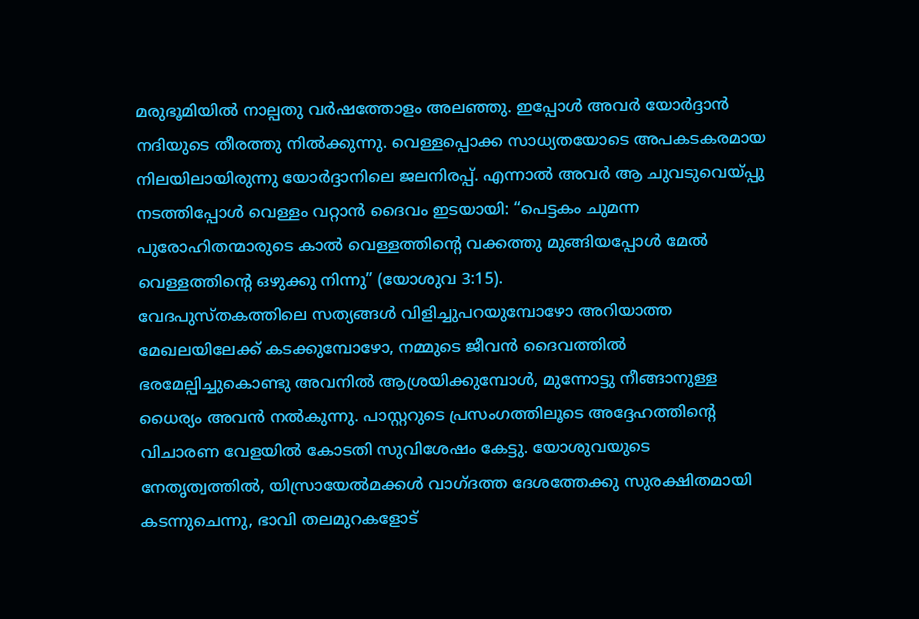മരുഭൂമിയിൽ നാല്പതു വർഷത്തോളം അലഞ്ഞു. ഇപ്പോൾ അവർ യോർദ്ദാൻ നദിയുടെ തീരത്തു നിൽക്കുന്നു. വെള്ളപ്പൊക്ക സാധ്യതയോടെ അപകടകരമായ നിലയിലായിരുന്നു യോർദ്ദാനിലെ ജലനിരപ്പ്. എന്നാൽ അവർ ആ ചുവടുവെയ്പ്പു നടത്തിപ്പോൾ വെള്ളം വറ്റാൻ ദൈവം ഇടയായി: “പെട്ടകം ചുമന്ന പുരോഹിതന്മാരുടെ കാൽ വെള്ളത്തിന്റെ വക്കത്തു മുങ്ങിയപ്പോൾ മേൽ വെള്ളത്തിന്റെ ഒഴുക്കു നിന്നു” (യോശുവ 3:15).
വേദപുസ്തകത്തിലെ സത്യങ്ങൾ വിളിച്ചുപറയുമ്പോഴോ അറിയാത്ത മേഖലയിലേക്ക് കടക്കുമ്പോഴോ, നമ്മുടെ ജീവൻ ദൈവത്തിൽ ഭരമേല്പിച്ചുകൊണ്ടു അവനിൽ ആശ്രയിക്കുമ്പോൾ, മുന്നോട്ടു നീങ്ങാനുള്ള ധൈര്യം അവൻ നൽകുന്നു. പാസ്റ്ററുടെ പ്രസംഗത്തിലൂടെ അദ്ദേഹത്തിന്റെ വിചാരണ വേളയിൽ കോടതി സുവിശേഷം കേട്ടു. യോശുവയുടെ നേതൃത്വത്തിൽ, യിസ്രായേൽമക്കൾ വാഗ്ദത്ത ദേശത്തേക്കു സുരക്ഷിതമായി കടന്നുചെന്നു, ഭാവി തലമുറകളോട്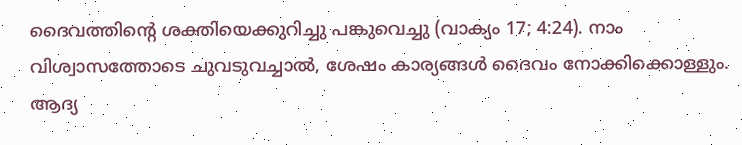ദൈവത്തിന്റെ ശക്തിയെക്കുറിച്ചു പങ്കുവെച്ചു (വാക്യം 17; 4:24). നാം വിശ്വാസത്തോടെ ചുവടുവച്ചാൽ, ശേഷം കാര്യങ്ങൾ ദൈവം നോക്കിക്കൊള്ളും.
ആദ്യ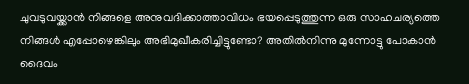ചുവടുവയ്ക്കാൻ നിങ്ങളെ അനുവദിക്കാത്താവിധം ഭയപ്പെടുത്തുന്ന ഒരു സാഹചര്യത്തെ നിങ്ങൾ എപ്പോഴെങ്കിലും അഭിമുഖീകരിച്ചിട്ടുണ്ടോ? അതിൽനിന്നു മുന്നോട്ടു പോകാൻ ദൈവം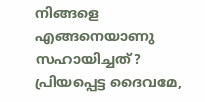നിങ്ങളെ എങ്ങനെയാണു സഹായിച്ചത്?
പ്രിയപ്പെട്ട ദൈവമേ,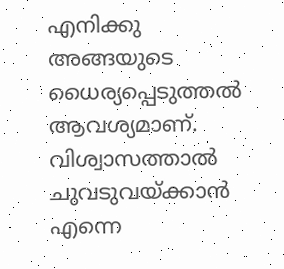എനിക്കു അങ്ങയുടെ ധൈര്യപ്പെടുത്തൽ ആവശ്യമാണ്. വിശ്വാസത്താൽ ചുവടുവയ്ക്കാൻ എന്നെ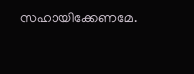സഹായിക്കേണമേ.